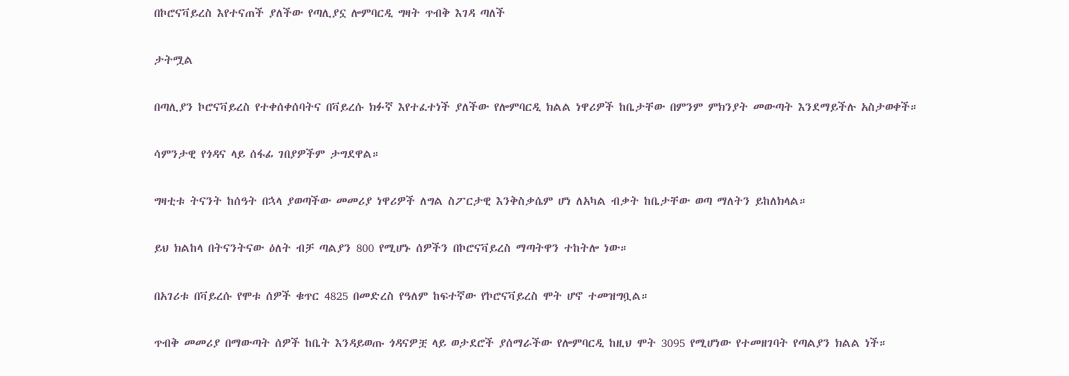በኮሮናቫይረስ እየተናጠች ያለችው የጣሊያኗ ሎምባርዲ ግዛት ጥብቅ እገዳ ጣለች

ታትሟል

በጣሊያን ኮሮናቫይረስ የተቀሰቀሰባትና በቫይረሱ ክፉኛ እየተፈተነች ያለችው የሎምባርዲ ክልል ነዋሪዎች ከቤታቸው በምንም ምክንያት መውጣት እንደማይችሉ አስታወቀች።

ሳምንታዊ የጎዳና ላይ ሰፋፊ ገበያዎችም ታግደዋል።

ግዛቲቱ ትናንት ከሰዓት በኋላ ያወጣችው መመሪያ ነዋሪዎች ለግል ስፖርታዊ እንቅስቃሴም ሆነ ለአካል ብቃት ከቤታቸው ወጣ ማለትን ይከለክላል።

ይህ ክልከላ በትናንትናው ዕለት ብቻ ጣልያን 800 የሚሆኑ ሰዎችን በኮሮናቫይረስ ማጣትዋን ተከትሎ ነው።

በአገሪቱ በቫይረሱ የሞቱ ሰዎች ቁጥር 4825 በመድረስ የዓለም ከፍተኛው የኮሮናቫይረስ ሞት ሆኖ ተመዝግቧል።

ጥብቅ መመሪያ በማውጣት ሰዎች ከቤት እንዳይወጡ ጎዳናዎቿ ላይ ወታደሮች ያሰማራችው የሎምባርዲ ከዚህ ሞት 3095 የሚሆነው የተመዘገባት የጣልያን ክልል ነች።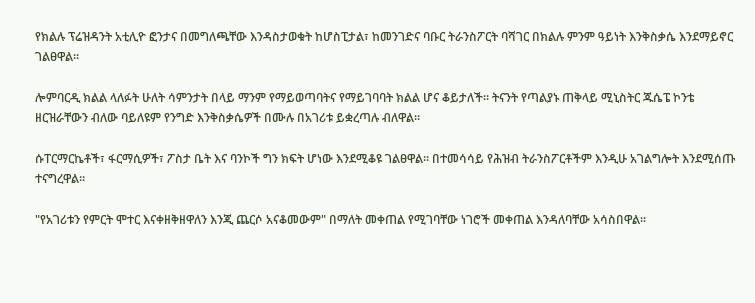የክልሉ ፕሬዝዳንት አቲሊዮ ፎንታና በመግለጫቸው እንዳስታወቁት ከሆስፒታል፣ ከመንገድና ባቡር ትራንስፖርት ባሻገር በክልሉ ምንም ዓይነት እንቅስቃሴ እንደማይኖር ገልፀዋል።

ሎምባርዲ ክልል ላለፉት ሁለት ሳምንታት በላይ ማንም የማይወጣባትና የማይገባባት ክልል ሆና ቆይታለች። ትናንት የጣልያኑ ጠቅላይ ሚኒስትር ጁሴፔ ኮንቴ ዘርዝራቸውን ብለው ባይለዩም የንግድ እንቅስቃሴዎች በሙሉ በአገሪቱ ይቋረጣሉ ብለዋል።

ሱፐርማርኬቶች፣ ፋርማሲዎች፣ ፖስታ ቤት እና ባንኮች ግን ክፍት ሆነው እንደሚቆዩ ገልፀዋል። በተመሳሳይ የሕዝብ ትራንስፖርቶችም እንዲሁ አገልግሎት እንደሚሰጡ ተናግረዋል።

"የአገሪቱን የምርት ሞተር እናቀዘቅዘዋለን እንጂ ጨርሶ አናቆመውም" በማለት መቀጠል የሚገባቸው ነገሮች መቀጠል እንዳለባቸው አሳስበዋል።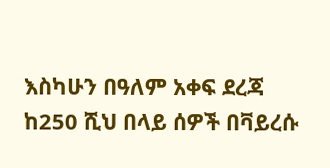እስካሁን በዓለም አቀፍ ደረጃ ከ250 ሺህ በላይ ሰዎች በቫይረሱ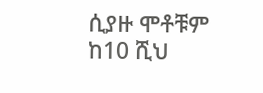ሲያዙ ሞቶቹም ከ10 ሺህ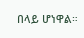በላይ ሆነዋል።